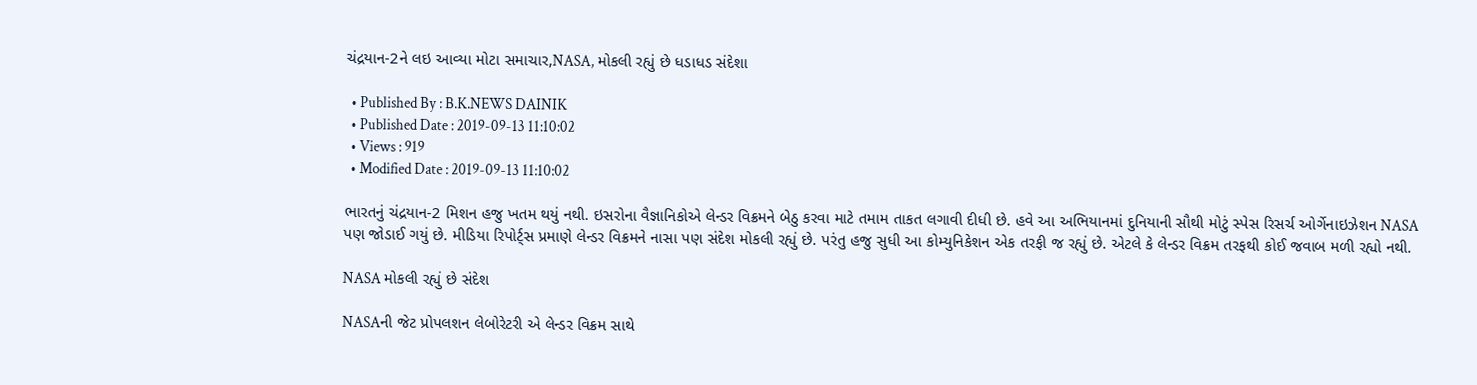ચંદ્રયાન-2ને લઇ આવ્યા મોટા સમાચાર,NASA, મોકલી રહ્યું છે ધડાધડ સંદેશા

  • Published By : B.K.NEWS DAINIK
  • Published Date : 2019-09-13 11:10:02
  • Views : 919
  • Modified Date : 2019-09-13 11:10:02

ભારતનું ચંદ્રયાન-2 મિશન હજુ ખતમ થયું નથી. ઇસરોના વૈજ્ઞાનિકોએ લેન્ડર વિક્રમને બેઠુ કરવા માટે તમામ તાકત લગાવી દીધી છે. હવે આ અભિયાનમાં દુનિયાની સૌથી મોટું સ્પેસ રિસર્ચ ઓર્ગેનાઇઝેશન NASA પણ જોડાઈ ગયું છે. મીડિયા રિપોર્ટ્સ પ્રમાણે લેન્ડર વિક્રમને નાસા પણ સંદેશ મોકલી રહ્યું છે. પરંતુ હજુ સુધી આ કોમ્યુનિકેશન એક તરફી જ રહ્યું છે. એટલે કે લેન્ડર વિક્રમ તરફથી કોઈ જવાબ મળી રહ્યો નથી.

NASA મોકલી રહ્યું છે સંદેશ

NASAની જેટ પ્રોપલશન લેબોરેટરી એ લેન્ડર વિક્રમ સાથે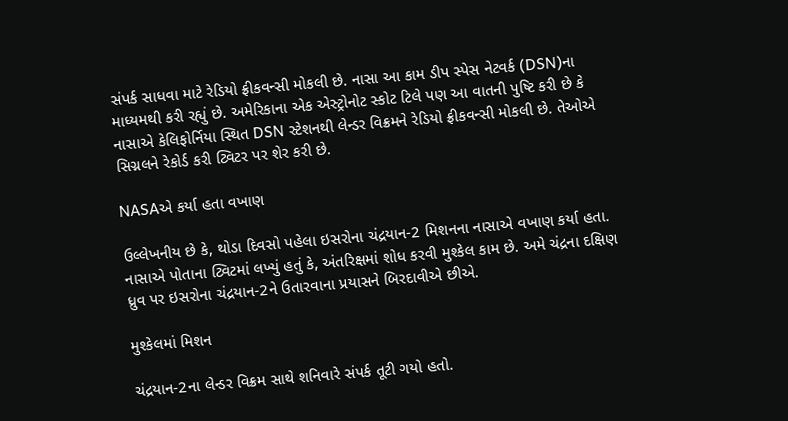સંપર્ક સાધવા માટે રેડિયો ફ્રીકવન્સી મોકલી છે. નાસા આ કામ ડીપ સ્પેસ નેટવર્ક (DSN)ના માધ્યમથી કરી રહ્યું છે. અમેરિકાના એક એસ્ટ્રોનોટ સ્કોટ ટિલે પણ આ વાતની પુષ્ટિ કરી છે કે નાસાએ કેલિફોર્નિયા સ્થિત DSN સ્ટેશનથી લેન્ડર વિક્રમને રેડિયો ફ્રીકવન્સી મોકલી છે. તેઓએ સિગ્નલને રેકોર્ડ કરી ટ્વિટર પર શેર કરી છે.

NASAએ કર્યા હતા વખાણ

ઉલ્લેખનીય છે કે, થોડા દિવસો પહેલા ઇસરોના ચંદ્રયાન-2 મિશનના નાસાએ વખાણ કર્યા હતા. નાસાએ પોતાના ટ્વિટમાં લખ્યું હતું કે, અંતરિક્ષમાં શોધ કરવી મુશ્કેલ કામ છે. અમે ચંદ્રના દક્ષિણ ધ્રુવ પર ઇસરોના ચંદ્રયાન-2ને ઉતારવાના પ્રયાસને બિરદાવીએ છીએ.

મુશ્કેલમાં મિશન

ચંદ્રયાન-2ના લેન્ડર વિક્રમ સાથે શનિવારે સંપર્ક તૂટી ગયો હતો.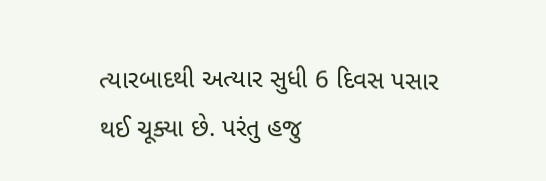ત્યારબાદથી અત્યાર સુધી 6 દિવસ પસાર થઈ ચૂક્યા છે. પરંતુ હજુ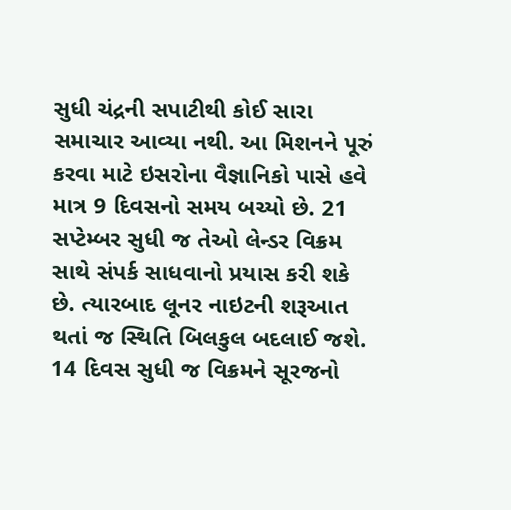સુધી ચંદ્રની સપાટીથી કોઈ સારા સમાચાર આવ્યા નથી. આ મિશનને પૂરું કરવા માટે ઇસરોના વૈજ્ઞાનિકો પાસે હવે માત્ર 9 દિવસનો સમય બચ્યો છે. 21 સપ્ટેમ્બર સુધી જ તેઓ લેન્ડર વિક્રમ સાથે સંપર્ક સાધવાનો પ્રયાસ કરી શકે છે. ત્યારબાદ લૂનર નાઇટની શરૂઆત થતાં જ સ્થિતિ બિલકુલ બદલાઈ જશે. 14 દિવસ સુધી જ વિક્રમને સૂરજનો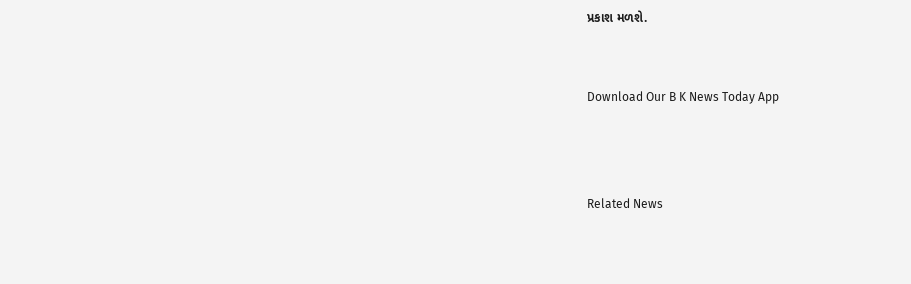પ્રકાશ મળશે.


Download Our B K News Today App



Related News